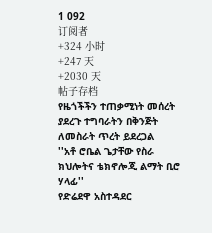1 092
订阅者
+324 小时
+247 天
+2030 天
帖子存档
የዜጎችችን ተጠቃሚነት መሰረት ያደረጉ ተግባራትን በቅንጅት ለመስራት ጥረት ይደረጋል
''አቶ ሮቤል ጌታቸው የስራ ክህሎትና ቴክኖሎጂ ልማት ቢሮ ሃላፊ''
የድሬደዋ አስተዳደር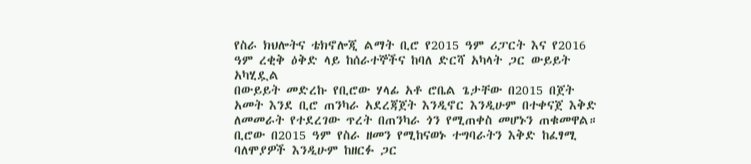የስራ ክህሎትና ቴክኖሎጂ ልማት ቢሮ የ2015 ዓም ሪፓርት እና የ2016 ዓም ረቂቅ ዕቅድ ላይ ከሰራተኞችና ከባለ ድርሻ አካላት ጋር ውይይት አካሂዷል
በውይይት መድረኩ የቢሮው ሃላፊ አቶ ሮቤል ጌታቸው በ2015 በጀት አመት እንደ ቢሮ ጠንካራ አደረጃጀት እንዲኖር እንዲሁም በተቀናጀ እቅድ ለመመራት የተደረገው ጥረት በጠንካራ ጎን የሚጠቀስ መሆኑን ጠቁመዋል።
ቢሮው በ2015 ዓም የስራ ዘመን የሚከናወኑ ተግባራትን እቅድ ከፈፃሚ ባለሞያዎች እንዲሁም ከዘርፉ ጋር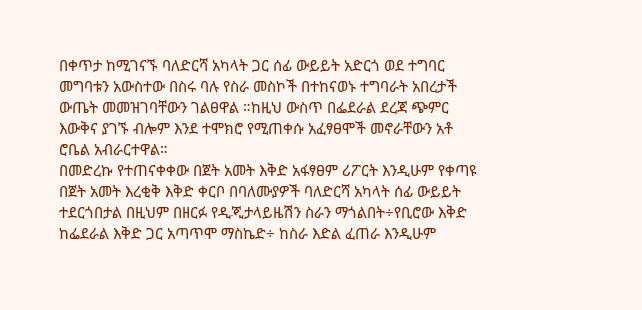በቀጥታ ከሚገናኙ ባለድርሻ አካላት ጋር ሰፊ ውይይት አድርጎ ወደ ተግባር መግባቱን አውስተው በስሩ ባሉ የስራ መስኮች በተከናወኑ ተግባራት አበረታች ውጤት መመዝገባቸውን ገልፀዋል ።ከዚህ ውስጥ በፌደራል ደረጃ ጭምር እውቅና ያገኙ ብሎም እንደ ተሞክሮ የሚጠቀሱ አፈፃፀሞች መኖራቸውን አቶ ሮቤል አብራርተዋል።
በመድረኩ የተጠናቀቀው በጀት አመት እቅድ አፋፃፀም ሪፖርት እንዲሁም የቀጣዩ በጀት አመት እረቂቅ እቅድ ቀርቦ በባለሙያዎች ባለድርሻ አካላት ሰፊ ውይይት ተደርጎበታል በዚህም በዘርፉ የዲጂታላይዜሽን ስራን ማጎልበት÷የቢሮው እቅድ ከፌደራል እቅድ ጋር አጣጥሞ ማስኬድ÷ ከስራ እድል ፈጠራ እንዲሁም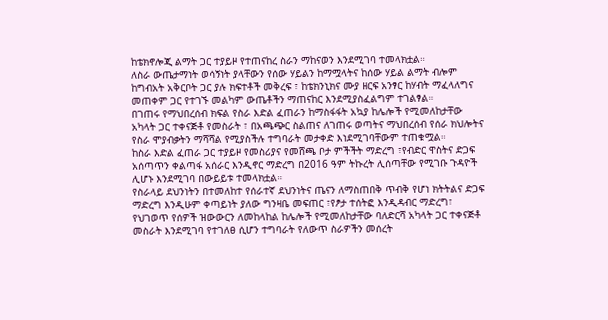ከቴክኖሎጂ ልማት ጋር ተያይዞ የተጠናከረ ስራን ማከናወን እንደሚገባ ተመላክቷል።
ለስራ ውጤታማነት ወሳኝነት ያላቸውን የሰው ሃይልን ከማሟላትና ከሰው ሃይል ልማት ብሎም ከግብአት አቅርቦት ጋር ያሉ ክፍተቶች መቅረፍ ፣ ከቴክንኒክና ሙያ ዘርፍ አንፃር ከሃብት ማፈላለግና መጠቀም ጋር የተገኙ መልካም ውጤቶችን ማጠናከር እንደሚያስፈልግም ተገልፃል።
በገጠሩ የማህበረሰብ ክፍል የስራ እድል ፈጠራን ከማስፋፋት አኳያ ከሌሎች የሚመለከታቸው አካላት ጋር ተቀናጅቶ የመስራት ፣ በአጫጭር ስልጠና ለገጠሩ ወጣትና ማህበረሰብ የሰራ ክህሎትና የስራ ሞያብቃትን ማሻሻል የሚያስችሉ ተግባራት መታቀድ እነደሚገባቸውም ተጠቁሟል።
ከስራ እድል ፈጠራ ጋር ተያይዞ የመስሪያና የመሸጫ ቦታ ምችችት ማድረግ ፣የብድር ዋስትና ድጋፍ አሰጣጥን ቀልጣፋ አሰራር እንዲኖር ማድረግ በ2016 ዓም ትኩረት ሊሰጣቸው የሚገቡ ጉዳዮች ሊሆኑ እንደሚገባ በውይይቱ ተመላክቷል።
የስራላይ ደህንነትን በተመለከተ የሰራተኛ ደህንነትና ጤናን ለማስጠበቅ ጥብቅ የሆነ ክትትልና ድጋፍ ማድረግ እንዲሁም ቀጣይነት ያለው ግንዛቤ መፍጠር ፣የፆታ ተሰትፎ እንዲዳብር ማድረግ፣ የህገወጥ የሰዎች ዝውውርን ለመከላከል ከሌሎች የሚመለከታቸው ባለድርሻ አካላት ጋር ተቀናጅቶ መስራት እንደሚገባ የተገለፀ ሲሆን ተግባራት የለውጥ ስራዎችን መሰረት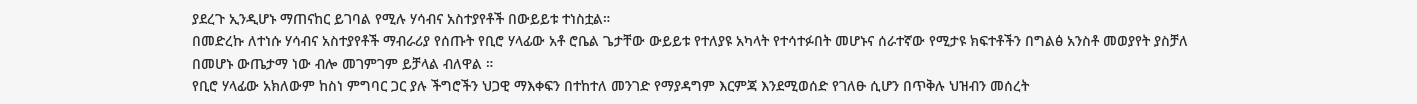ያደረጉ ኢንዲሆኑ ማጠናከር ይገባል የሚሉ ሃሳብና አስተያየቶች በውይይቱ ተነስቷል።
በመድረኩ ለተነሱ ሃሳብና አስተያየቶች ማብራሪያ የሰጡት የቢሮ ሃላፊው አቶ ሮቤል ጌታቸው ውይይቱ የተለያዩ አካላት የተሳተፉበት መሆኑና ሰራተኛው የሚታዩ ክፍተቶችን በግልፅ አንስቶ መወያየት ያስቻለ በመሆኑ ውጤታማ ነው ብሎ መገምገም ይቻላል ብለዋል ።
የቢሮ ሃላፊው አክለውም ከስነ ምግባር ጋር ያሉ ችግሮችን ህጋዊ ማእቀፍን በተከተለ መንገድ የማያዳግም እርምጃ እንደሚወሰድ የገለፁ ሲሆን በጥቅሉ ህዝብን መሰረት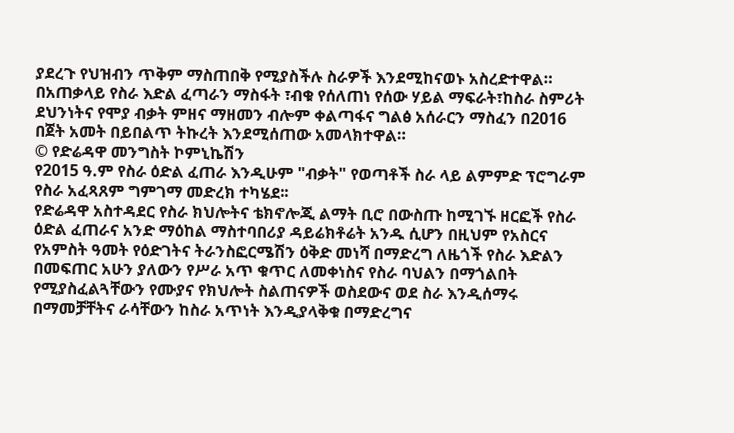ያደረጉ የህዝብን ጥቅም ማስጠበቅ የሚያስችሉ ስራዎች እንደሚከናወኑ አስረድተዋል።
በአጠቃላይ የስራ እድል ፈጣራን ማስፋት ፣ብቁ የሰለጠነ የሰው ሃይል ማፍራት፣ከስራ ስምሪት ደህንነትና የሞያ ብቃት ምዘና ማዘመን ብሎም ቀልጣፋና ግልፅ አሰራርን ማስፈን በ2016 በጀት አመት በይበልጥ ትኩረት እንደሚሰጠው አመላክተዋል።
© የድሬዳዋ መንግስት ኮምኒኬሽን
የ2015 ዓ.ም የስራ ዕድል ፈጠራ እንዲሁም "ብቃት" የወጣቶች ስራ ላይ ልምምድ ፕሮግራም የስራ አፈጻጸም ግምገማ መድረክ ተካሄደ፡፡
የድሬዳዋ አስተዳደር የስራ ክህሎትና ቴክኖሎጂ ልማት ቢሮ በውስጡ ከሚገኙ ዘርፎች የስራ ዕድል ፈጠራና አንድ ማዕከል ማስተባበሪያ ዳይሬክቶሬት አንዱ ሲሆን በዚህም የአስርና የአምስት ዓመት የዕድገትና ትራንስፎርሜሽን ዕቅድ መነሻ በማድረግ ለዜጎች የስራ እድልን በመፍጠር አሁን ያለውን የሥራ አጥ ቁጥር ለመቀነስና የስራ ባህልን በማጎልበት የሚያስፈልጓቸውን የሙያና የክህሎት ስልጠናዎች ወስደውና ወደ ስራ እንዲሰማሩ በማመቻቸትና ራሳቸውን ከስራ አጥነት እንዲያላቅቁ በማድረግና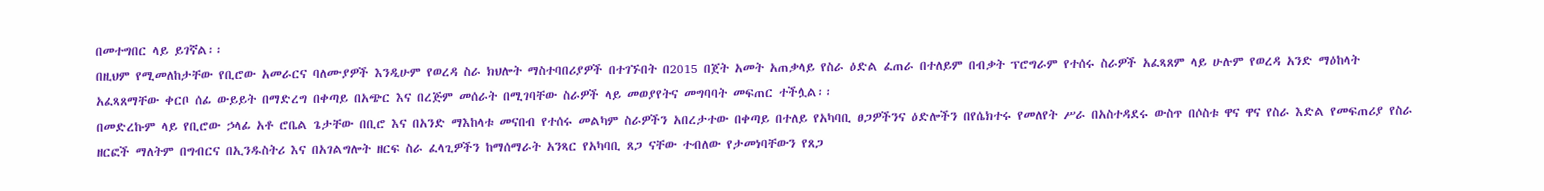በመተግበር ላይ ይገኛል፡፡
በዚህም የሚመለከታቸው የቢሮው አመራርና ባለሙያዎች እንዲሁም የወረዳ ስራ ክህሎት ማስተባበሪያዎች በተገኙበት በ2015 በጀት አመት አጠቃላይ የስራ ዕድል ፈጠራ በተለይም በብቃት ፕሮግራም የተሰሩ ስራዎች አፈጻጸም ላይ ሁሉም የወረዳ አንድ ማዕከላት አፈጻጸማቸው ቀርቦ ሰፊ ውይይት በማድረግ በቀጣይ በአጭር እና በረጅም መሰራት በሚገባቸው ስራዎች ላይ መወያየትና መግባባት መፍጠር ተችሏል፡፡
በመድረኩም ላይ የቢሮው ኃላፊ አቶ ሮቤል ጌታቸው በቢሮ እና በአንድ ማእከላቱ መናበብ የተሰሩ መልካም ስራዎችን አበረታተው በቀጣይ በተለይ የአካባቢ ፀጋዎችንና ዕድሎችን በየሴክተሩ የመለየት ሥራ በአስተዳደሩ ውስጥ በሶስቱ ዋና ዋና የስራ እድል የመፍጠሪያ የስራ ዘርፎች ማለትም በግብርና በኢንዱስትሪ እና በአገልግሎት ዘርፍ ስራ ፈላጊዎችን ከማሰማራት አንጻር የአካባቢ ጸጋ ናቸው ተብለው የታመነባቸውን የጸጋ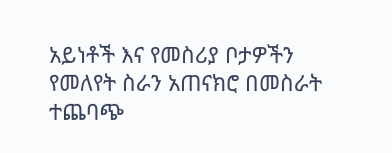አይነቶች እና የመስሪያ ቦታዎችን የመለየት ስራን አጠናክሮ በመስራት ተጨባጭ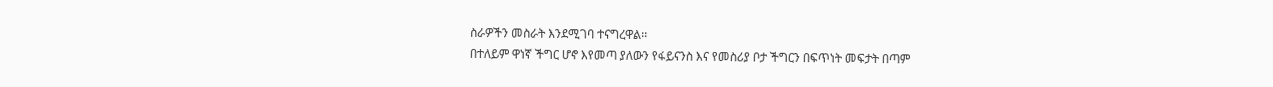ስራዎችን መስራት እንደሚገባ ተናግረዋል፡፡
በተለይም ዋነኛ ችግር ሆኖ እየመጣ ያለውን የፋይናንስ እና የመስሪያ ቦታ ችግርን በፍጥነት መፍታት በጣም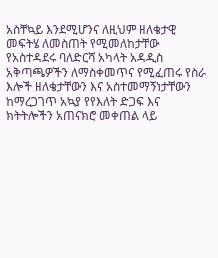አስቸኳይ እንደሚሆንና ለዚህም ዘለቄታዊ መፍትሄ ለመስጠት የሚመለከታቸው የአስተዳደሩ ባለድርሻ አካላት አዳዲስ አቅጣጫዎችን ለማስቀመጥና የሚፈጠሩ የስራ እሎች ዘለቄታቸውን እና አስተመማኝነታቸውን ከማረጋገጥ አኳያ የየእለት ድጋፍ እና ክትትሎችን አጠናክሮ መቀጠል ላይ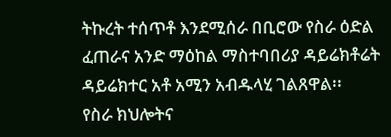ትኩረት ተሰጥቶ እንደሚሰራ በቢሮው የስራ ዕድል ፈጠራና አንድ ማዕከል ማስተባበሪያ ዳይሬክቶሬት ዳይሬክተር አቶ አሚን አብዱላሂ ገልጸዋል፡፡
የስራ ክህሎትና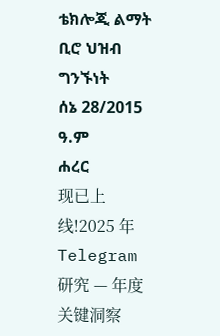ቴክሎጂ ልማት ቢሮ ህዝብ ግንኙነት
ሰኔ 28/2015 ዓ.ም
ሐረር
现已上线!2025 年 Telegram 研究 — 年度关键洞察